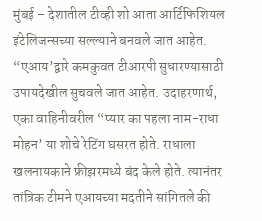मुंबई – देशातील टीव्ही शो आता आर्टिफिशियल इंटेलिजन्सच्या सल्ल्याने बनवले जात आहेत. “एआय’द्वारे कमकुवत टीआरपी सुधारण्यासाठी उपायदेखील सुचवले जात आहेत. उदाहरणार्थ, एका वाहिनीवरील “प्यार का पहला नाम-राधा मोहन’ या शोचे रेटिंग घसरत होते. राधाला खलनायकाने फ्रीझरमध्ये बंद केले होते. त्यानंतर तांत्रिक टीमने एआयच्या मदतीने सांगितले की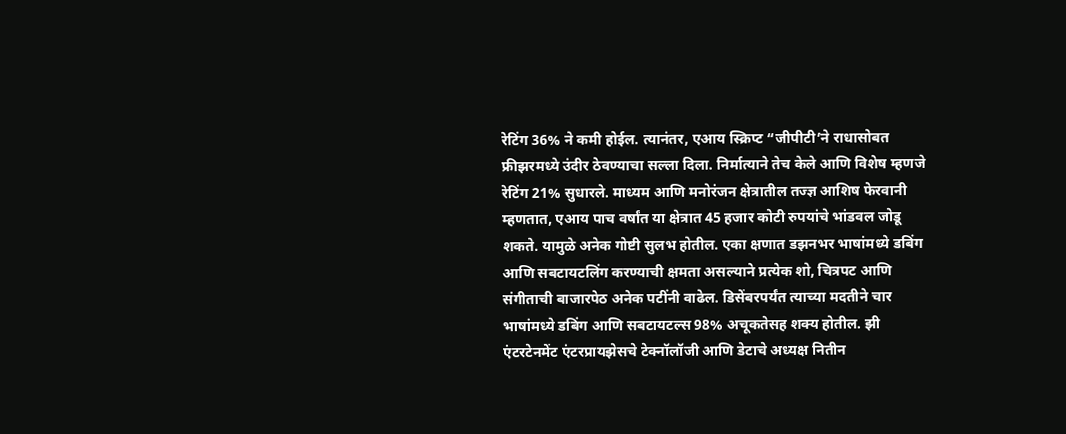रेटिंग 36% ने कमी होईल. त्यानंतर, एआय स्क्रिप्ट “जीपीटी’ने राधासोबत फ्रीझरमध्ये उंदीर ठेवण्याचा सल्ला दिला. निर्मात्याने तेच केले आणि विशेष म्हणजे रेटिंग 21% सुधारले. माध्यम आणि मनोरंजन क्षेत्रातील तज्ज्ञ आशिष फेरवानी म्हणतात, एआय पाच वर्षांत या क्षेत्रात 45 हजार कोटी रुपयांचे भांडवल जोडू शकते. यामुळे अनेक गोष्टी सुलभ होतील. एका क्षणात डझनभर भाषांमध्ये डबिंग आणि सबटायटलिंग करण्याची क्षमता असल्याने प्रत्येक शो, चित्रपट आणि संगीताची बाजारपेठ अनेक पटींनी वाढेल. डिसेंबरपर्यंत त्याच्या मदतीने चार भाषांमध्ये डबिंग आणि सबटायटल्स 98% अचूकतेसह शक्य होतील. झी एंटरटेनमेंट एंटरप्रायझेसचे टेक्नॉलॉजी आणि डेटाचे अध्यक्ष नितीन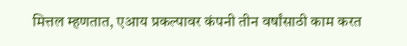मित्तल म्हणतात, एआय प्रकल्पावर कंपनी तीन वर्षांसाठी काम करत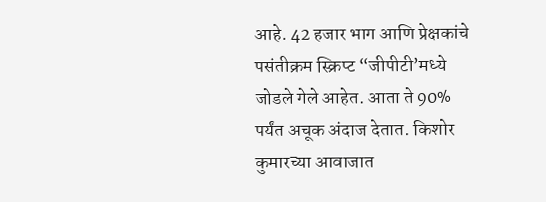आहे. 42 हजार भाग आणि प्रेक्षकांचे पसंतीक्रम स्क्रिप्ट “जीपीटी’मध्ये जोडले गेले आहेत. आता ते 90% पर्यंत अचूक अंदाज देतात. किशोर कुमारच्या आवाजात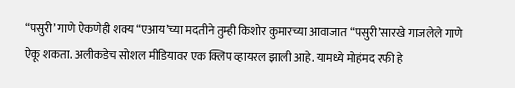“पसुरी’ गाणे ऐकणेही शक्य “एआय’च्या मदतीने तुम्ही किशोर कुमारच्या आवाजात “पसुरी’सारखे गाजलेले गाणे ऐकू शकता. अलीकडेच सोशल मीडियावर एक क्लिप व्हायरल झाली आहे. यामध्ये मोहंमद रफी हे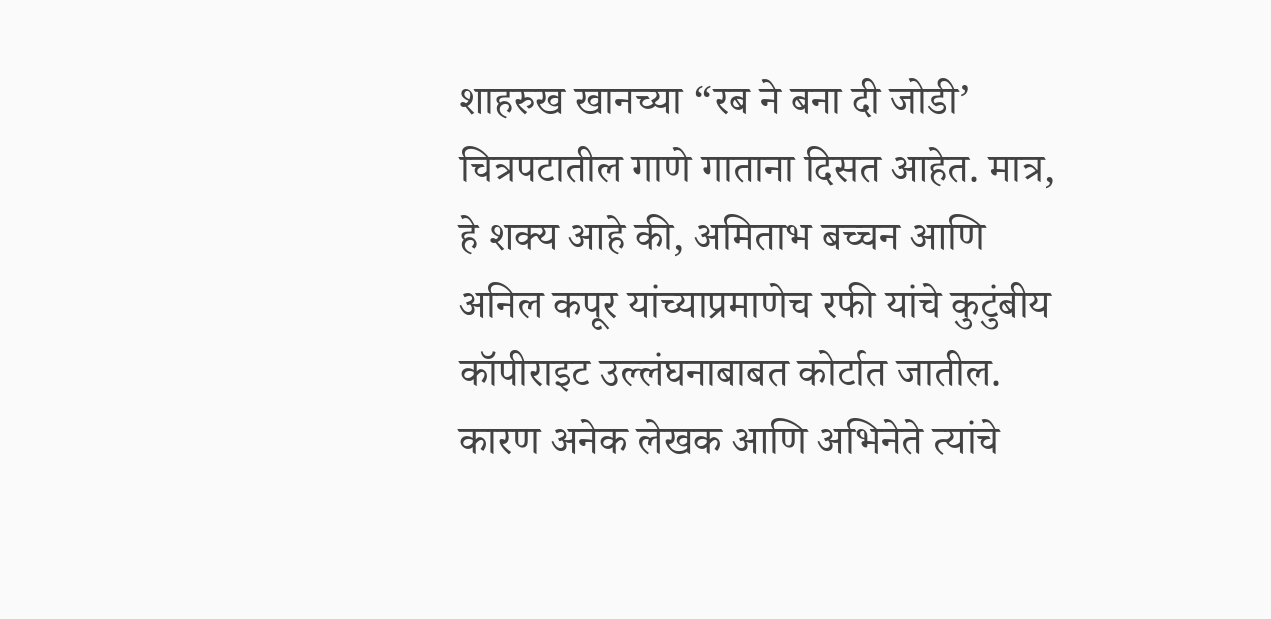शाहरुख खानच्या “रब ने बना दी जोडी’ चित्रपटातील गाणे गाताना दिसत आहेत. मात्र, हे शक्य आहे की, अमिताभ बच्चन आणि अनिल कपूर यांच्याप्रमाणेच रफी यांचे कुटुंबीय कॉपीराइट उल्लंघनाबाबत कोर्टात जातील. कारण अनेक लेखक आणि अभिनेते त्यांचे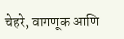चेहरे, वागणूक आणि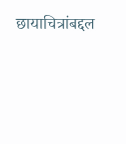छायाचित्रांबद्दल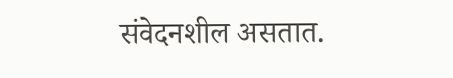संवेदनशील असतात.